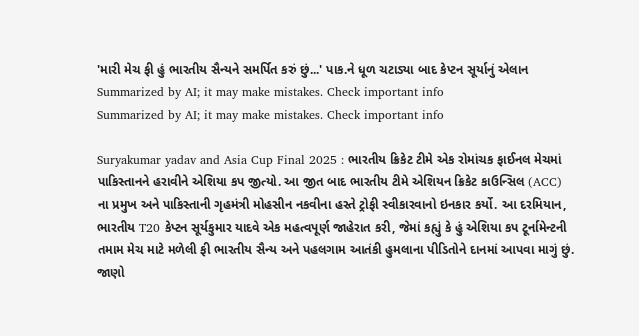'મારી મેચ ફી હું ભારતીય સૈન્યને સમર્પિત કરું છું...' પાક.ને ધૂળ ચટાડ્યા બાદ કેપ્ટન સૂર્યાનું એલાન
Summarized by AI; it may make mistakes. Check important info
Summarized by AI; it may make mistakes. Check important info

Suryakumar yadav and Asia Cup Final 2025 : ભારતીય ક્રિકેટ ટીમે એક રોમાંચક ફાઈનલ મેચમાં પાકિસ્તાનને હરાવીને એશિયા કપ જીત્યો. આ જીત બાદ ભારતીય ટીમે એશિયન ક્રિકેટ કાઉન્સિલ (ACC) ના પ્રમુખ અને પાકિસ્તાની ગૃહમંત્રી મોહસીન નકવીના હસ્તે ટ્રોફી સ્વીકારવાનો ઇનકાર કર્યો. આ દરમિયાન, ભારતીય T20 કેપ્ટન સૂર્યકુમાર યાદવે એક મહત્વપૂર્ણ જાહેરાત કરી, જેમાં કહ્યું કે હું એશિયા કપ ટૂર્નામેન્ટની તમામ મેચ માટે મળેલી ફી ભારતીય સૈન્ય અને પહલગામ આતંકી હુમલાના પીડિતોને દાનમાં આપવા માગું છું.
જાણો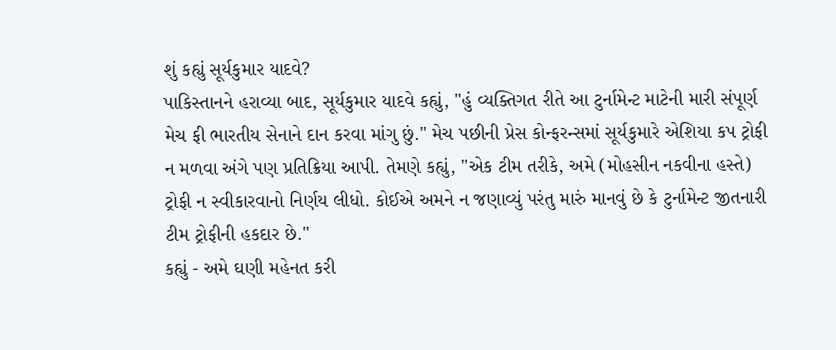શું કહ્યું સૂર્યકુમાર યાદવે?
પાકિસ્તાનને હરાવ્યા બાદ, સૂર્યકુમાર યાદવે કહ્યું, "હું વ્યક્તિગત રીતે આ ટુર્નામેન્ટ માટેની મારી સંપૂર્ણ મેચ ફી ભારતીય સેનાને દાન કરવા માંગુ છું." મેચ પછીની પ્રેસ કોન્ફરન્સમાં સૂર્યકુમારે એશિયા કપ ટ્રોફી ન મળવા અંગે પણ પ્રતિક્રિયા આપી. તેમણે કહ્યું, "એક ટીમ તરીકે, અમે (મોહસીન નકવીના હસ્તે) ટ્રોફી ન સ્વીકારવાનો નિર્ણય લીધો. કોઈએ અમને ન જણાવ્યું પરંતુ મારું માનવું છે કે ટુર્નામેન્ટ જીતનારી ટીમ ટ્રોફીની હકદાર છે."
કહ્યું - અમે ઘણી મહેનત કરી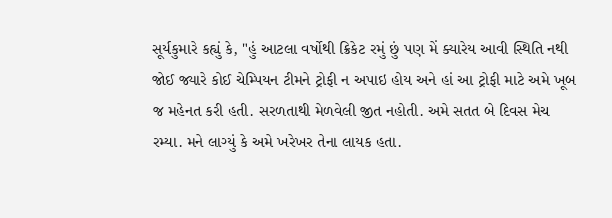સૂર્યકુમારે કહ્યું કે, "હું આટલા વર્ષોથી ક્રિકેટ રમું છું પણ મેં ક્યારેય આવી સ્થિતિ નથી જોઈ જ્યારે કોઈ ચેમ્પિયન ટીમને ટ્રોફી ન અપાઇ હોય અને હાં આ ટ્રોફી માટે અમે ખૂબ જ મહેનત કરી હતી. સરળતાથી મેળવેલી જીત નહોતી. અમે સતત બે દિવસ મેચ રમ્યા. મને લાગ્યું કે અમે ખરેખર તેના લાયક હતા.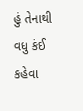હું તેનાથી વધુ કંઈ કહેવા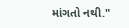માંગતો નથી."